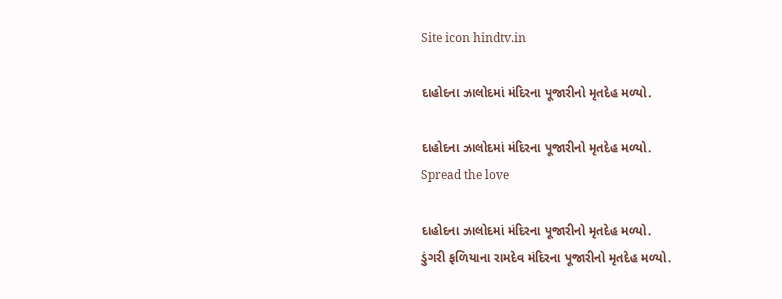Site icon hindtv.in

દાહોદના ઝાલોદમાં મંદિરના પૂજારીનો મૃતદેહ મળ્યો.

દાહોદના ઝાલોદમાં મંદિરના પૂજારીનો મૃતદેહ મળ્યો.
Spread the love

દાહોદના ઝાલોદમાં મંદિરના પૂજારીનો મૃતદેહ મળ્યો.
ડુંગરી ફળિયાના રામદેવ મંદિરના પૂજારીનો મૃતદેહ મળ્યો.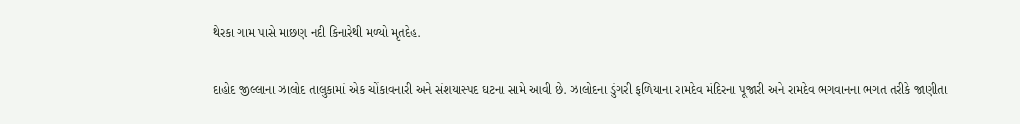થેરકા ગામ પાસે માછણ નદી કિનારેથી મળ્યો મૃતદેહ.

દાહોદ જીલ્લાના ઝાલોદ તાલુકામાં એક ચોંકાવનારી અને સંશયાસ્પદ ઘટના સામે આવી છે. ઝાલોદના ડુંગરી ફળિયાના રામદેવ મંદિરના પૂજારી અને રામદેવ ભગવાનના ભગત તરીકે જાણીતા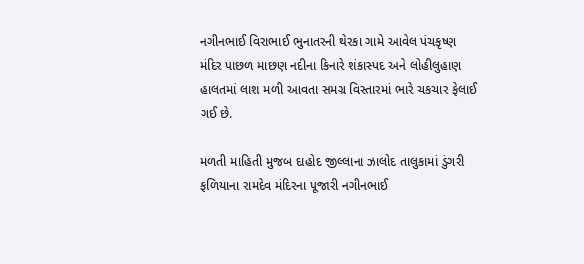નગીનભાઈ વિરાભાઈ ભુનાતરની થેરકા ગામે આવેલ પંચકૃષ્ણ મંદિર પાછળ માછણ નદીના કિનારે શંકાસ્પદ અને લોહીલુહાણ હાલતમાં લાશ મળી આવતા સમગ્ર વિસ્તારમાં ભારે ચકચાર ફેલાઈ ગઈ છે.

મળતી માહિતી મુજબ દાહોદ જીલ્લાના ઝાલોદ તાલુકામાં ડુંગરી ફળિયાના રામદેવ મંદિરના પૂજારી નગીનભાઈ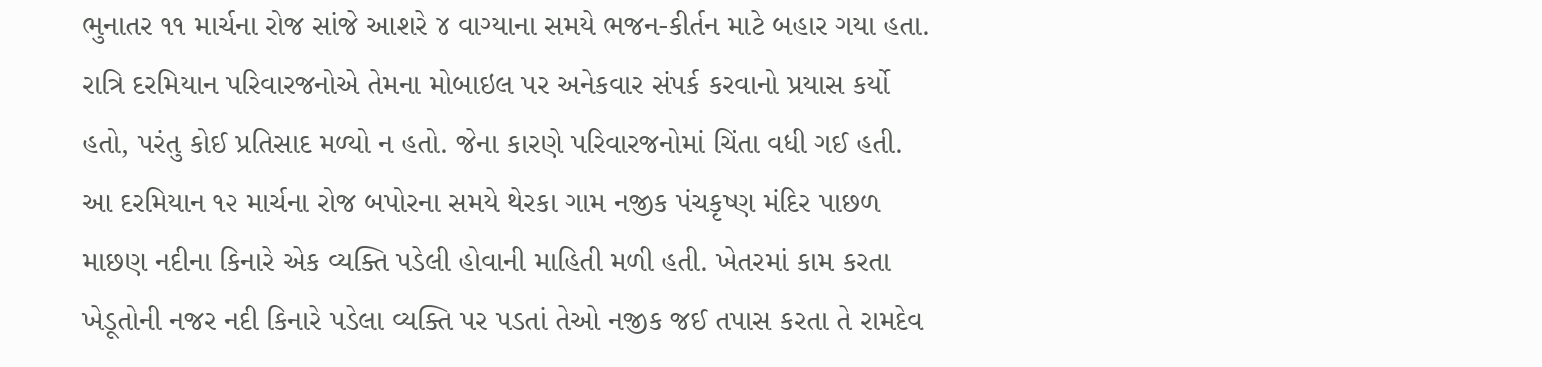ભુનાતર ૧૧ માર્ચના રોજ સાંજે આશરે ૪ વાગ્યાના સમયે ભજન-કીર્તન માટે બહાર ગયા હતા. રાત્રિ દરમિયાન પરિવારજનોએ તેમના મોબાઇલ પર અનેકવાર સંપર્ક કરવાનો પ્રયાસ કર્યો હતો, પરંતુ કોઈ પ્રતિસાદ મળ્યો ન હતો. જેના કારણે પરિવારજનોમાં ચિંતા વધી ગઈ હતી. આ દરમિયાન ૧૨ માર્ચના રોજ બપોરના સમયે થેરકા ગામ નજીક પંચકૃષ્ણ મંદિર પાછળ માછણ નદીના કિનારે એક વ્યક્તિ પડેલી હોવાની માહિતી મળી હતી. ખેતરમાં કામ કરતા ખેડૂતોની નજર નદી કિનારે પડેલા વ્યક્તિ પર પડતાં તેઓ નજીક જઈ તપાસ કરતા તે રામદેવ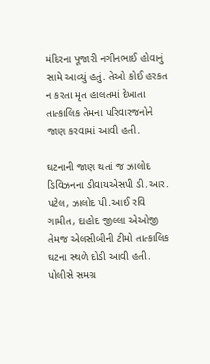મંદિરના પૂજારી નગીનભાઈ હોવાનું સામે આવ્યું હતું. તેઓ કોઈ હરકત ન કરતા મૃત હાલતમાં દેખાતા તાત્કાલિક તેમના પરિવારજનોને જાણ કરવામાં આવી હતી.

ઘટનાની જાણ થતાં જ ઝાલોદ ડિવિઝનના ડીવાયએસપી ડી.આર. પટેલ, ઝાલોદ પી.આઈ રવિ ગામીત, દાહોદ જીલ્લા એઓજી તેમજ એલસીબીની ટીમો તાત્કાલિક ઘટના સ્થળે દોડી આવી હતી. પોલીસે સમગ્ર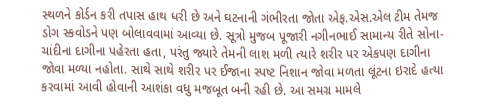સ્થળને કોર્ડન કરી તપાસ હાથ ધરી છે અને ઘટનાની ગંભીરતા જોતા એફ.એસ.એલ ટીમ તેમજ ડોગ સ્કવોડને પણ બોલાવવામાં આવ્યા છે. સૂત્રો મુજબ પૂજારી નગીનભાઈ સામાન્ય રીતે સોના-ચાંદીના દાગીના પહેરતા હતા, પરંતુ જ્યારે તેમની લાશ મળી ત્યારે શરીર પર એકપણ દાગીના જોવા મળ્યા નહોતા. સાથે સાથે શરીર પર ઈજાના સ્પષ્ટ નિશાન જોવા મળતા લૂંટના ઇરાદે હત્યા કરવામાં આવી હોવાની આશંકા વધુ મજબૂત બની રહી છે. આ સમગ્ર મામલે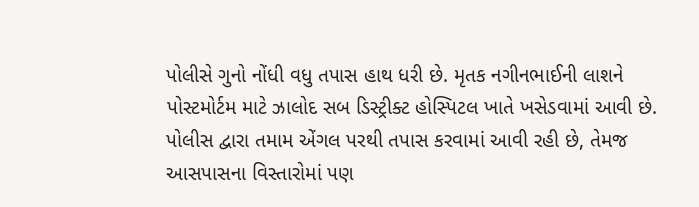પોલીસે ગુનો નોંધી વધુ તપાસ હાથ ધરી છે. મૃતક નગીનભાઈની લાશને પોસ્ટમોર્ટમ માટે ઝાલોદ સબ ડિસ્ટ્રીક્ટ હોસ્પિટલ ખાતે ખસેડવામાં આવી છે. પોલીસ દ્વારા તમામ એંગલ પરથી તપાસ કરવામાં આવી રહી છે, તેમજ આસપાસના વિસ્તારોમાં પણ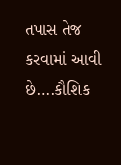તપાસ તેજ કરવામાં આવી છે….કૌશિક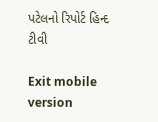પટેલનો રિપોર્ટ હિન્દ ટીવી

Exit mobile version